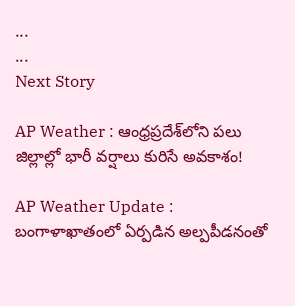...
...
Next Story

AP Weather : ఆంధ్రప్రదేశ్‌లోని పలు జిల్లాల్లో భారీ వర్షాలు కురిసే అవకాశం!

AP Weather Update : బంగాళాఖాతంలో ఏర్పడిన అల్పపీడనంతో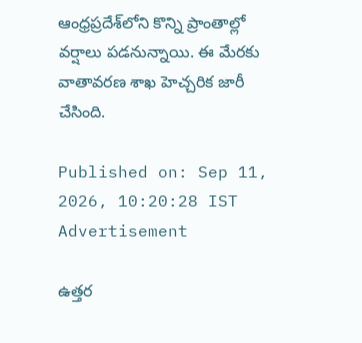ఆంధ్రప్రదేశ్‌లోని కొన్ని ప్రాంతాల్లో వర్షాలు పడనున్నాయి. ఈ మేరకు వాతావరణ శాఖ హెచ్చరిక జారీ చేసింది.

Published on: Sep 11, 2026, 10:20:28 IST
Advertisement

ఉత్తర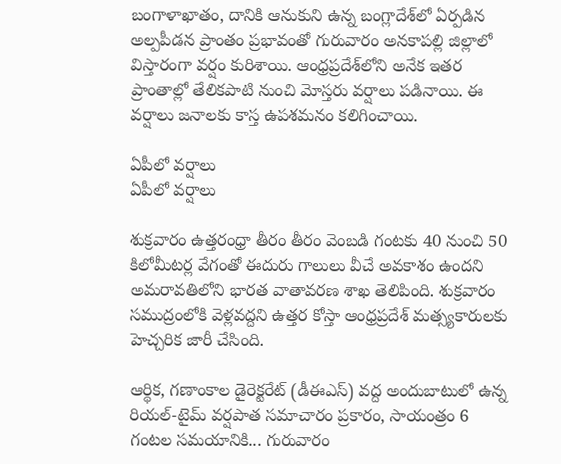బంగాళాఖాతం, దానికి ఆనుకుని ఉన్న బంగ్లాదేశ్‌లో ఏర్పడిన అల్పపీడన ప్రాంతం ప్రభావంతో గురువారం అనకాపల్లి జిల్లాలో విస్తారంగా వర్షం కురిశాయి. ఆంధ్రప్రదేశ్‌లోని అనేక ఇతర ప్రాంతాల్లో తేలికపాటి నుంచి మోస్తరు వర్షాలు పడినాయి. ఈ వర్షాలు జనాలకు కాస్త ఉపశమనం కలిగించాయి.

ఏపీలో వర్షాలు
ఏపీలో వర్షాలు

శుక్రవారం ఉత్తరంధ్రా తీరం తీరం వెంబడి గంటకు 40 నుంచి 50 కిలోమీటర్ల వేగంతో ఈదురు గాలులు వీచే అవకాశం ఉందని అమరావతిలోని భారత వాతావరణ శాఖ తెలిపింది. శుక్రవారం సముద్రంలోకి వెళ్లవద్దని ఉత్తర కోస్తా ఆంధ్రప్రదేశ్ మత్స్యకారులకు హెచ్చరిక జారీ చేసింది.

ఆర్థిక, గణాంకాల డైరెక్టరేట్ (డీఈఎస్) వద్ద అందుబాటులో ఉన్న రియల్-టైమ్ వర్షపాత సమాచారం ప్రకారం, సాయంత్రం 6 గంటల సమయానికి... గురువారం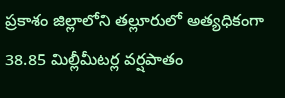ప్రకాశం జిల్లాలోని తల్లూరులో అత్యధికంగా 38.85 మిల్లీమీటర్ల వర్షపాతం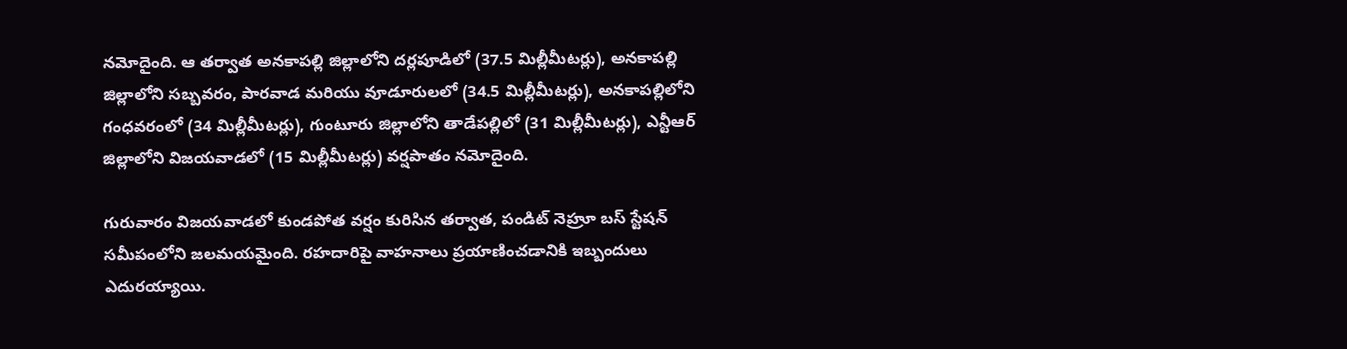నమోదైంది. ఆ తర్వాత అనకాపల్లి జిల్లాలోని దర్లపూడిలో (37.5 మిల్లీమీటర్లు), అనకాపల్లి జిల్లాలోని సబ్బవరం, పారవాడ మరియు వూడూరులలో (34.5 మిల్లీమీటర్లు), అనకాపల్లిలోని గంధవరంలో (34 మిల్లీమీటర్లు), గుంటూరు జిల్లాలోని తాడేపల్లిలో (31 మిల్లీమీటర్లు), ఎన్టీఆర్ జిల్లాలోని విజయవాడలో (15 మిల్లీమీటర్లు) వర్షపాతం నమోదైంది.

గురువారం విజయవాడలో కుండపోత వర్షం కురిసిన తర్వాత, పండిట్ నెహ్రూ బస్ స్టేషన్ సమీపంలోని జలమయమైంది. రహదారిపై వాహనాలు ప్రయాణించడానికి ఇబ్బందులు ఎదురయ్యాయి.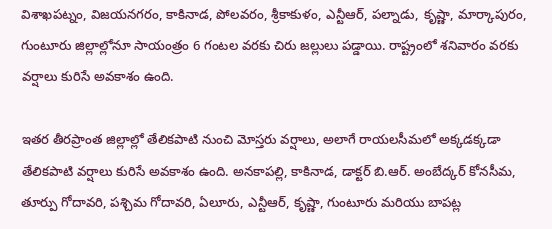విశాఖపట్నం, విజయనగరం, కాకినాడ, పోలవరం, శ్రీకాకుళం, ఎన్టీఆర్, పల్నాడు, కృష్ణా, మార్కాపురం, గుంటూరు జిల్లాల్లోనూ సాయంత్రం 6 గంటల వరకు చిరు జల్లులు పడ్డాయి. రాష్ట్రంలో శనివారం వరకు వర్షాలు కురిసే అవకాశం ఉంది.

ఇతర తీరప్రాంత జిల్లాల్లో తేలికపాటి నుంచి మోస్తరు వర్షాలు, అలాగే రాయలసీమలో అక్కడక్కడా తేలికపాటి వర్షాలు కురిసే అవకాశం ఉంది. అనకాపల్లి, కాకినాడ, డాక్టర్ బి.ఆర్. అంబేద్కర్ కోనసీమ, తూర్పు గోదావరి, పశ్చిమ గోదావరి, ఏలూరు, ఎన్టీఆర్, కృష్ణా, గుంటూరు మరియు బాపట్ల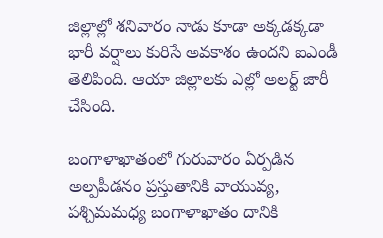జిల్లాల్లో శనివారం నాడు కూడా అక్కడక్కడా భారీ వర్షాలు కురిసే అవకాశం ఉందని ఐఎండీ తెలిపింది. ఆయా జిల్లాలకు ఎల్లో అలర్ట్ జారీ చేసింది.

బంగాళాఖాతంలో గురువారం ఏర్పడిన అల్పపీడనం ప్రస్తుతానికి వాయువ్య, పశ్చిమమధ్య బంగాళాఖాతం దానికి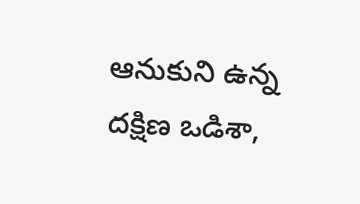ఆనుకుని ఉన్న దక్షిణ ఒడిశా,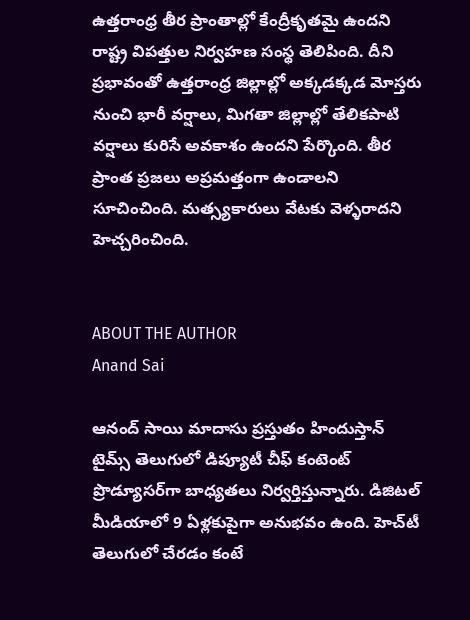ఉత్తరాంధ్ర తీర ప్రాంతాల్లో కేంద్రీకృతమై ఉందని రాష్ట్ర విపత్తుల నిర్వహణ సంస్థ తెలిపింది. దీని ప్రభావంతో ఉత్తరాంధ్ర జిల్లాల్లో అక్కడక్కడ మోస్తరు నుంచి భారీ వర్షాలు, మిగతా జిల్లాల్లో తేలికపాటి వర్షాలు కురిసే అవకాశం ఉందని పేర్కొంది. తీర ప్రాంత ప్రజలు అప్రమత్తంగా ఉండాలని సూచించింది. మత్స్యకారులు వేటకు వెళ్ళరాదని హెచ్చరించింది.


ABOUT THE AUTHOR
Anand Sai

ఆనంద్ సాయి మాదాసు ప్రస్తుతం హిందుస్తాన్ టైమ్స్ తెలుగులో డిప్యూటీ చీఫ్ కంటెంట్ ప్రొడ్యూసర్‌గా బాధ్యతలు నిర్వర్తిస్తున్నారు. డిజిటల్ మీడియాలో 9 ఏళ్లకుపైగా అనుభవం ఉంది. హెచ్‌టీ తెలుగులో చేరడం కంటే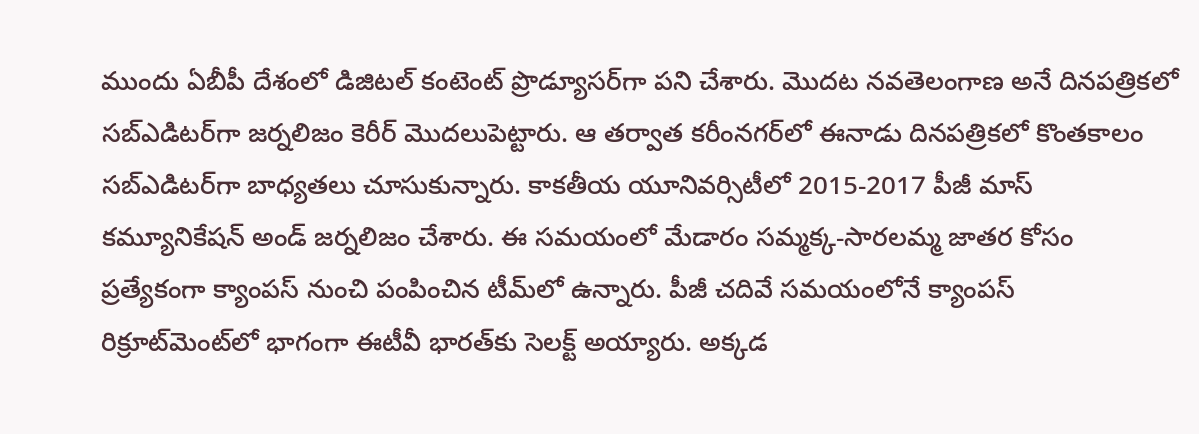ముందు ఏబీపీ దేశంలో డిజిటల్ కంటెంట్ ప్రొడ్యూసర్‌గా పని చేశారు. మెుదట నవతెలంగాణ అనే దినపత్రికలో సబ్ఎడిటర్‌గా జర్నలిజం కెరీర్ మెుదలుపెట్టారు. ఆ తర్వాత కరీంనగర్‌లో ఈనాడు దినపత్రికలో కొంతకాలం సబ్‌ఎడిటర్‌గా బాధ్యతలు చూసుకున్నారు. కాకతీయ యూనివర్సిటీలో 2015-2017 పీజీ మాస్ కమ్యూనికేషన్ అండ్ జర్నలిజం చేశారు. ఈ సమయంలో మేడారం సమ్మక్క-సారలమ్మ జాతర కోసం ప్రత్యేకంగా క్యాంపస్ నుంచి పంపించిన టీమ్‌లో ఉన్నారు. పీజీ చదివే సమయంలోనే క్యాంపస్ రిక్రూట్‌మెంట్‌లో భాగంగా ఈటీవీ భారత్‌కు సెలక్ట్ అయ్యారు. అక్కడ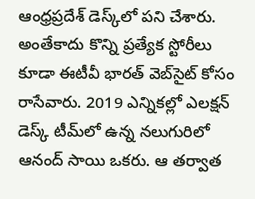ఆంధ్రప్రదేశ్‌ డెస్క్‌లో పని చేశారు. అంతేకాదు కొన్ని ప్రత్యేక స్టోరీలు కూడా ఈటీవీ భారత్ వెబ్‌సైట్ కోసం రాసేవారు. 2019 ఎన్నికల్లో ఎలక్షన్ డెస్క్‌ టీమ్‌లో ఉన్న నలుగురిలో ఆనంద్ సాయి ఒకరు. ఆ తర్వాత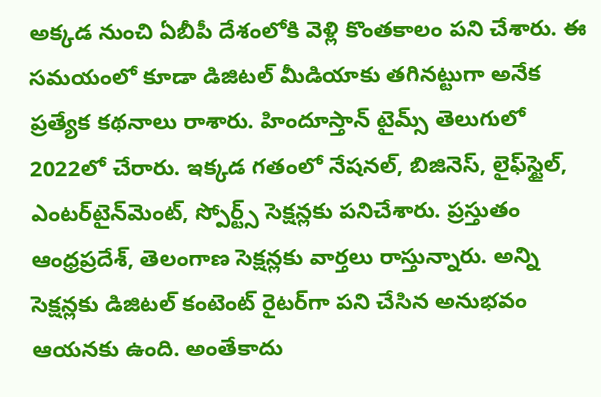అక్కడ నుంచి ఏబీపీ దేశంలోకి వెళ్లి కొంతకాలం పని చేశారు. ఈ సమయంలో కూడా డిజిటల్ మీడియాకు తగినట్టుగా అనేక ప్రత్యేక కథనాలు రాశారు. హిందూస్తాన్ టైమ్స్‌ తెలుగులో 2022లో చేరారు. ఇక్కడ గతంలో నేషనల్, బిజినెస్, లైఫ్‌స్టైల్, ఎంటర్‌టైన్‌మెంట్‌, స్పోర్ట్స్‌ సెక్షన్లకు పనిచేశారు. ప్రస్తుతం ఆంధ్రప్రదేశ్, తెలంగాణ సెక్షన్లకు వార్తలు రాస్తున్నారు. అన్ని సెక్షన్లకు డిజిటల్ కంటెంట్ రైటర్‌గా పని చేసిన అనుభవం ఆయనకు ఉంది. అంతేకాదు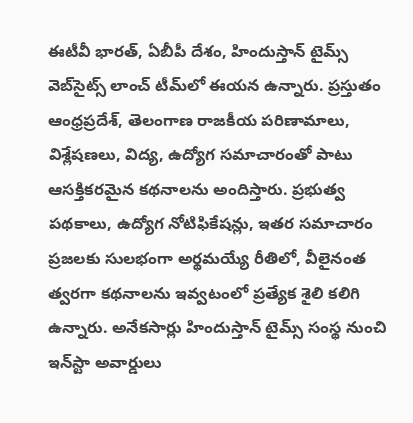ఈటీవీ భారత్, ఏబీపీ దేశం, హిందుస్తాన్ టైమ్స్ వెబ్‌సైట్స్ లాంచ్ టీమ్‌లో ఈయన ఉన్నారు. ప్రస్తుతం ఆంధ్రప్రదేశ్, తెలంగాణ రాజకీయ పరిణామాలు, విశ్లేషణలు, విద్య, ఉద్యోగ సమాచారంతో పాటు ఆసక్తికరమైన కథనాలను అందిస్తారు. ప్రభుత్వ పథకాలు, ఉద్యోగ నోటిఫికేషన్లు, ఇతర సమాచారం ప్రజలకు సులభంగా అర్థమయ్యే రీతిలో, వీలైనంత త్వరగా కథనాలను ఇవ్వటంలో ప్రత్యేక శైలి కలిగి ఉన్నారు. అనేకసార్లు హిందుస్తాన్ టైమ్స్ సంస్థ నుంచి ఇన్‌స్టా అవార్డులు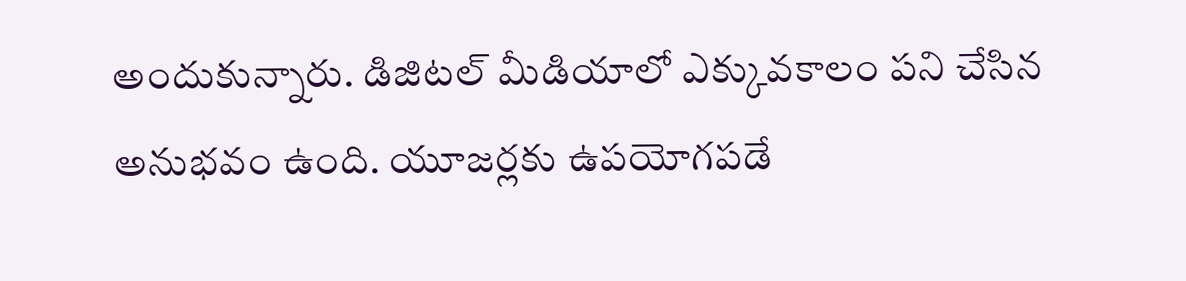అందుకున్నారు. డిజిటల్ మీడియాలో ఎక్కువకాలం పని చేసిన అనుభవం ఉంది. యూజర్లకు ఉపయోగపడే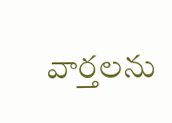వార్తలను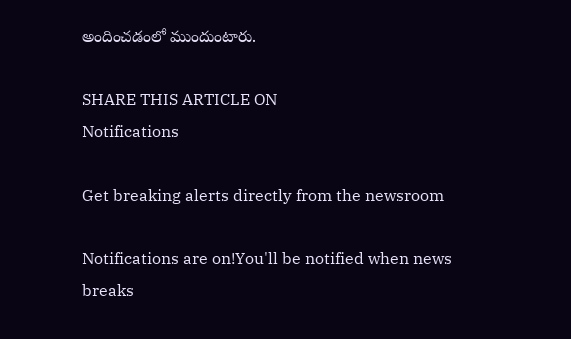అందించడంలో ముందుంటారు.

SHARE THIS ARTICLE ON
Notifications

Get breaking alerts directly from the newsroom

Notifications are on!You'll be notified when news breaks